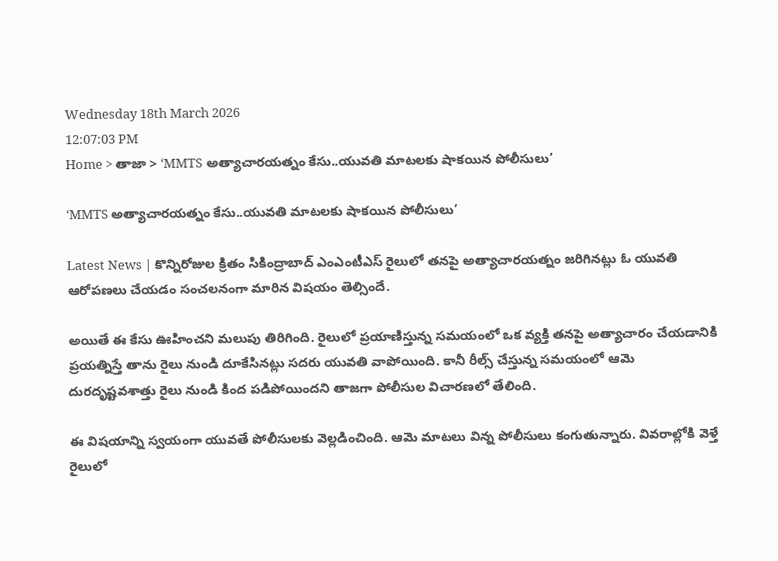Wednesday 18th March 2026
12:07:03 PM
Home > తాజా > ‘MMTS అత్యాచారయత్నం కేసు..యువతి మాటలకు షాకయిన పోలీసులు’

‘MMTS అత్యాచారయత్నం కేసు..యువతి మాటలకు షాకయిన పోలీసులు’

Latest News | కొన్నిరోజుల క్రితం సికింద్రాబాద్ ఎంఎంటీఎస్ రైలులో తనపై అత్యాచారయత్నం జరిగినట్లు ఓ యువతి ఆరోపణలు చేయడం సంచలనంగా మారిన విషయం తెల్సిందే.

అయితే ఈ కేసు ఊహించని మలుపు తిరిగింది. రైలులో ప్రయాణిస్తున్న సమయంలో ఒక వ్యక్తి తనపై అత్యాచారం చేయడానికి ప్రయత్నిస్తే తాను రైలు నుండి దూకేసినట్లు సదరు యువతి వాపోయింది. కానీ రీల్స్ చేస్తున్న సమయంలో ఆమె దురదృష్టవశాత్తు రైలు నుండి కింద పడిపోయిందని తాజగా పోలీసుల విచారణలో తేలింది.

ఈ విషయాన్ని స్వయంగా యువతే పోలీసులకు వెల్లడించింది. ఆమె మాటలు విన్న పోలీసులు కంగుతున్నారు. వివరాల్లోకి వెళ్తే రైలులో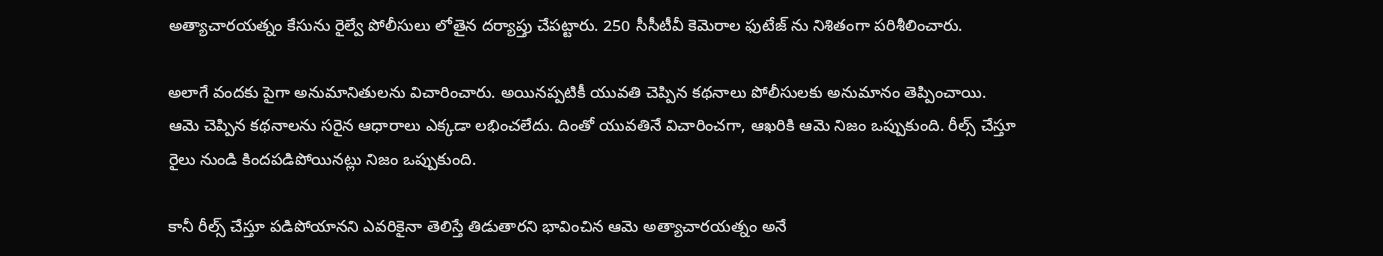అత్యాచారయత్నం కేసును రైల్వే పోలీసులు లోతైన దర్యాప్తు చేపట్టారు. 250 సీసీటీవీ కెమెరాల ఫుటేజ్ ను నిశితంగా పరిశీలించారు.

అలాగే వందకు పైగా అనుమానితులను విచారించారు. అయినప్పటికీ యువతి చెప్పిన కథనాలు పోలీసులకు అనుమానం తెప్పించాయి. ఆమె చెప్పిన కథనాలను సరైన ఆధారాలు ఎక్కడా లభించలేదు. దింతో యువతినే విచారించగా, ఆఖరికి ఆమె నిజం ఒప్పుకుంది. రీల్స్ చేస్తూ రైలు నుండి కిందపడిపోయినట్లు నిజం ఒప్పుకుంది.

కానీ రీల్స్ చేస్తూ పడిపోయానని ఎవరికైనా తెలిస్తే తిడుతారని భావించిన ఆమె అత్యాచారయత్నం అనే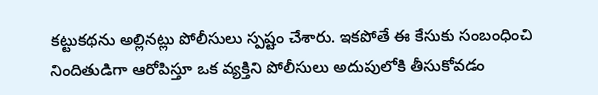కట్టుకథను అల్లినట్లు పోలీసులు స్పష్టం చేశారు. ఇకపోతే ఈ కేసుకు సంబంధించి నిందితుడిగా ఆరోపిస్తూ ఒక వ్యక్తిని పోలీసులు అదుపులోకి తీసుకోవడం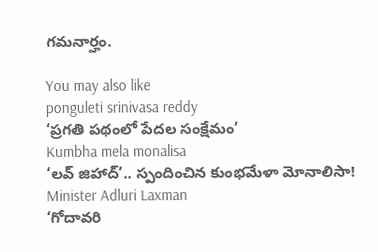గమనార్హం.

You may also like
ponguleti srinivasa reddy
‘ప్రగతి పథంలో పేదల సంక్షేమం’
Kumbha mela monalisa
‘లవ్ జిహాద్’.. స్పందించిన కుంభమేళా మోనాలిసా!
Minister Adluri Laxman
‘గోదావరి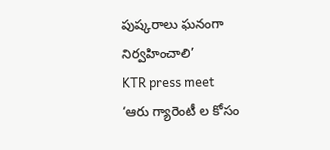పుష్కరాలు ఘనంగా నిర్వహించాలి’
KTR press meet
‘ఆరు గ్యారెంటీ ల కోసం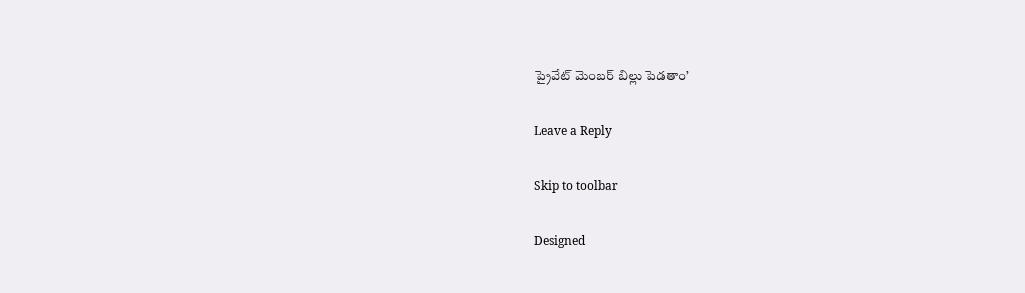ప్రైవేట్ మెంబర్ బిల్లు పెడతాం’

Leave a Reply

Skip to toolbar

Designed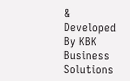& Developed By KBK Business Solutions